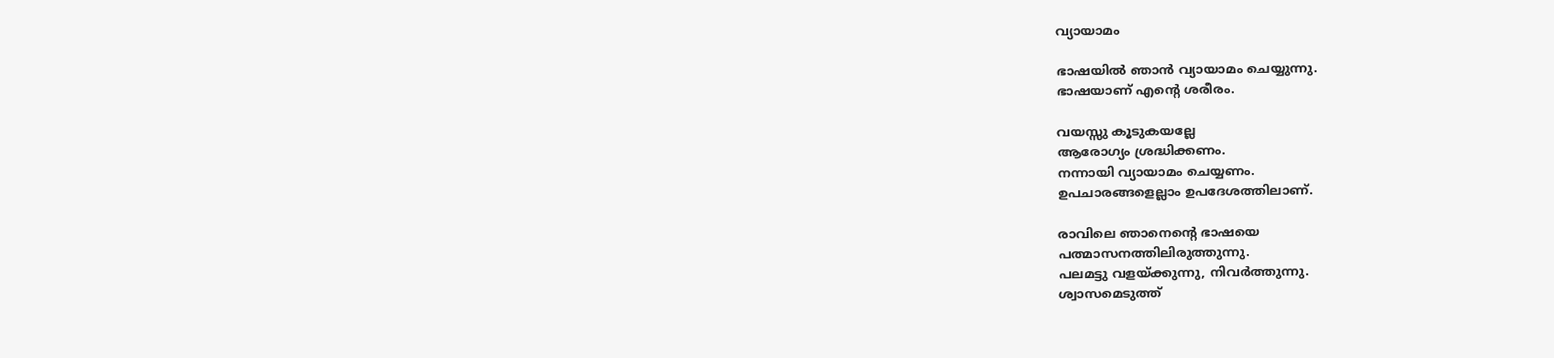വ്യായാമം

ഭാഷയില്‍ ഞാന്‍ വ്യായാമം ചെയ്യുന്നു.
ഭാഷയാണ് എന്റെ ശരീരം.

വയസ്സു കൂടുകയല്ലേ
ആരോഗ്യം ശ്രദ്ധിക്കണം.
നന്നായി വ്യായാമം ചെയ്യണം.
ഉപചാരങ്ങളെല്ലാം ഉപദേശത്തിലാണ്.

രാവിലെ ഞാനെന്റെ ഭാഷയെ
പത്മാസനത്തിലിരുത്തുന്നു.
പലമട്ടു വളയ്ക്കുന്നു, നിവര്‍ത്തുന്നു.
ശ്വാസമെടുത്ത്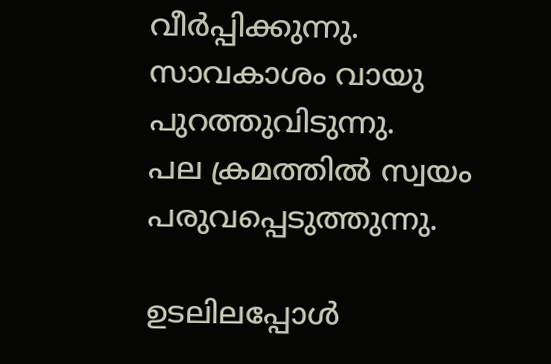വീര്‍പ്പിക്കുന്നു.
സാവകാശം വായു പുറത്തുവിടുന്നു.
പല ക്രമത്തില്‍ സ്വയം പരുവപ്പെടുത്തുന്നു.

ഉടലിലപ്പോള്‍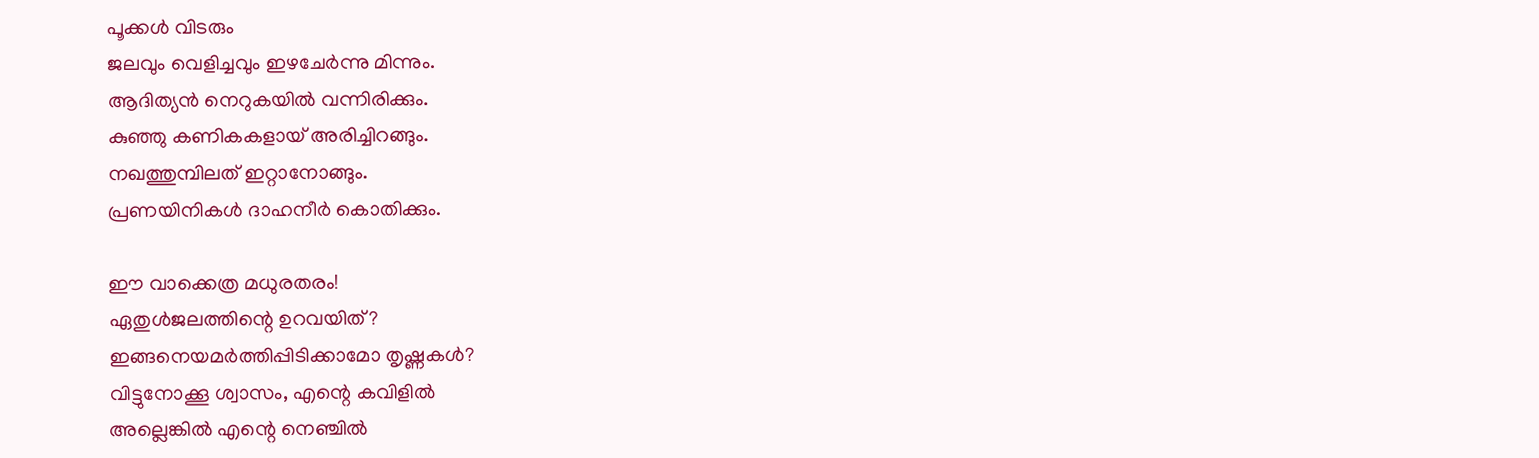പൂക്കള്‍ വിടരും
ജലവും വെളിച്ചവും ഇഴചേര്‍ന്നു മിന്നും.
ആദിത്യന്‍ നെറുകയില്‍ വന്നിരിക്കും.
കുഞ്ഞു കണികകളായ് അരിച്ചിറങ്ങും.
നഖത്തുമ്പിലത് ഇറ്റാനോങ്ങും.
പ്രണയിനികള്‍ ദാഹനീര്‍ കൊതിക്കും.

ഈ വാക്കെത്ര മധുരതരം!
ഏതുള്‍ജലത്തിന്റെ ഉറവയിത്?
ഇങ്ങനെയമര്‍ത്തിപ്പിടിക്കാമോ തൃഷ്ണകള്‍?
വിട്ടുനോക്കൂ ശ്വാസം, എന്റെ കവിളില്‍
അല്ലെങ്കില്‍ എന്റെ നെഞ്ചില്‍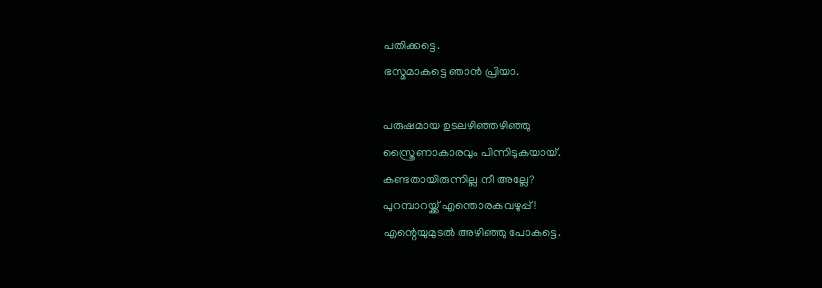പതിക്കട്ടെ.
ഭസ്മമാകട്ടെ ഞാന്‍ പ്രിയാ.

പരുഷമായ ഉടലഴിഞ്ഞഴിഞ്ഞു
സ്ത്രൈണാകാരവും പിന്നിടുകയായ്.
കണ്ടതായിരുന്നില്ല നീ അല്ലേ?
പുറമ്പാറയ്ക്ക് എന്തൊരകവഴുപ്പ്!
എന്റെയുമുടല്‍ അഴിഞ്ഞു പോകട്ടെ.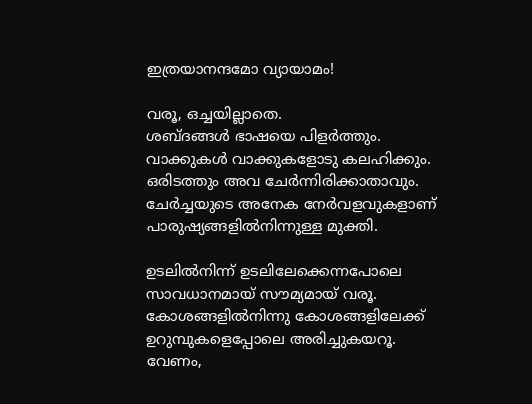ഇത്രയാനന്ദമോ വ്യായാമം!

വരൂ, ഒച്ചയില്ലാതെ.
ശബ്ദങ്ങള്‍ ഭാഷയെ പിളര്‍ത്തും.
വാക്കുകള്‍ വാക്കുകളോടു കലഹിക്കും.
ഒരിടത്തും അവ ചേര്‍ന്നിരിക്കാതാവും.
ചേര്‍ച്ചയുടെ അനേക നേര്‍വളവുകളാണ്
പാരുഷ്യങ്ങളില്‍നിന്നുള്ള മുക്തി.

ഉടലില്‍നിന്ന് ഉടലിലേക്കെന്നപോലെ
സാവധാനമായ് സൗമ്യമായ് വരൂ.
കോശങ്ങളില്‍നിന്നു കോശങ്ങളിലേക്ക്
ഉറുമ്പുകളെപ്പോലെ അരിച്ചുകയറൂ.
വേണം,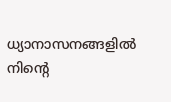ധ്യാനാസനങ്ങളില്‍ നിന്റെ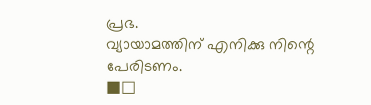പ്രഭ.
വ്യായാമത്തിന് എനിക്കു നിന്റെ പേരിടണം.
■□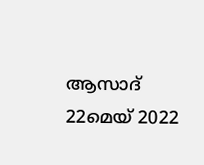ആസാദ്
22മെയ് 2022